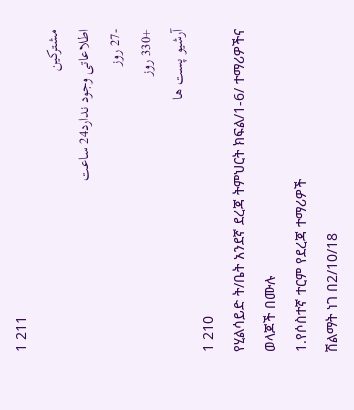1 211
مشترکین
اطلاعاتی وجود ندارد24 ساعت
-27 روز
+330 روز
آرشیو پست ها
1 210
የሂልሳይድ ት/ቤት አንደኛ ደረጃ ትምህርት ክፍል/1-6/ ተማሪዎችና ወላጆች በሙሉ
1.የሶስተኛ ተርም የደረጃ ተማሪዎች
ሽልማት ነገ በ2/10/18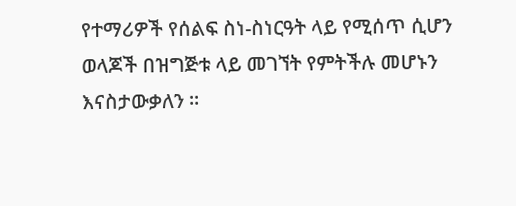የተማሪዎች የሰልፍ ስነ-ስነርዓት ላይ የሚሰጥ ሲሆን ወላጆች በዝግጅቱ ላይ መገኘት የምትችሉ መሆኑን እናስታውቃለን ።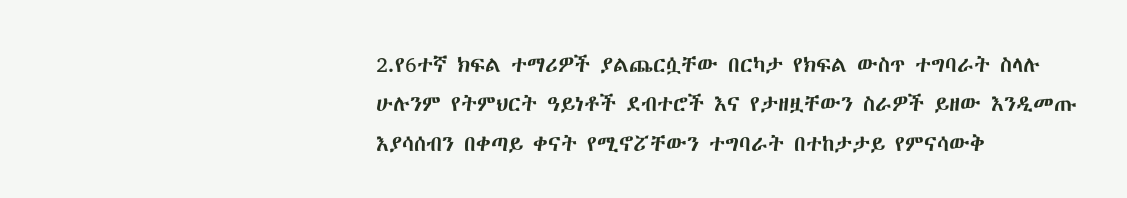2.የ6ተኛ ክፍል ተማሪዎች ያልጨርሷቸው በርካታ የክፍል ውስጥ ተግባራት ስላሉ ሁሉንም የትምህርት ዓይነቶች ደብተሮች እና የታዘዟቸውን ስራዎች ይዘው እንዲመጡ እያሳሰብን በቀጣይ ቀናት የሚኖፘቸውን ተግባራት በተከታታይ የምናሳውቅ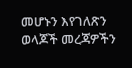መሆኑን እየገለጽን ወላጆች መረጃዎችን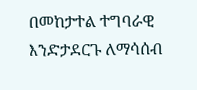በመከታተል ተግባራዊ እንድታደርጉ ለማሳሰብ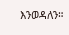እንወዳለን።